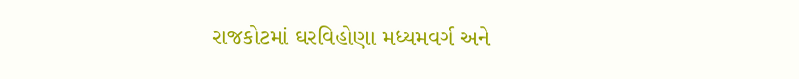રાજકોટમાં ઘરવિહોણા મધ્યમવર્ગ અને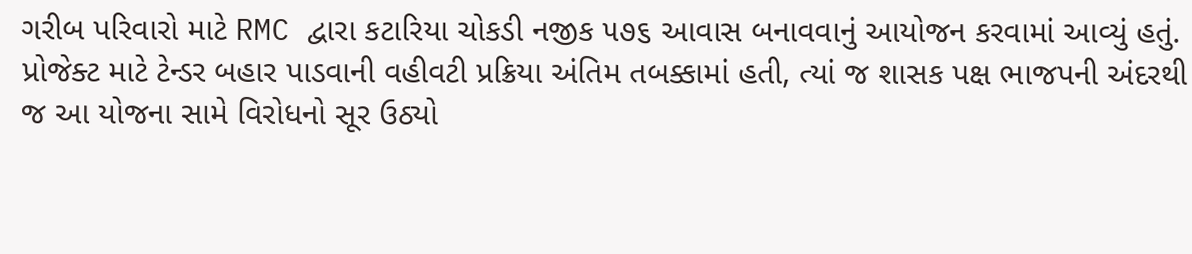ગરીબ પરિવારો માટે RMC દ્વારા કટારિયા ચોકડી નજીક ૫૭૬ આવાસ બનાવવાનું આયોજન કરવામાં આવ્યું હતું. પ્રોજેક્ટ માટે ટેન્ડર બહાર પાડવાની વહીવટી પ્રક્રિયા અંતિમ તબક્કામાં હતી, ત્યાં જ શાસક પક્ષ ભાજપની અંદરથી જ આ યોજના સામે વિરોધનો સૂર ઉઠ્યો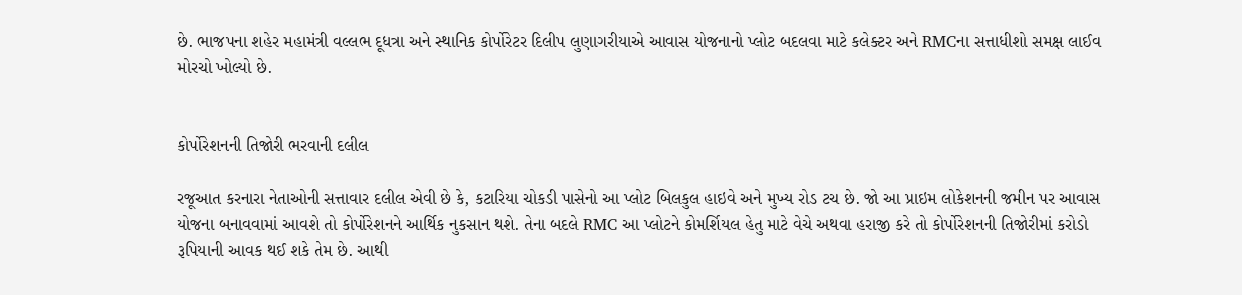છે. ભાજપના શહેર મહામંત્રી વલ્લભ દૂધત્રા અને સ્થાનિક કોર્પોરેટર દિલીપ લુણાગરીયાએ આવાસ યોજનાનો પ્લોટ બદલવા માટે કલેક્ટર અને RMCના સત્તાધીશો સમક્ષ લાઈવ મોરચો ખોલ્યો છે.


કોર્પોરેશનની તિજોરી ભરવાની દલીલ

રજૂઆત કરનારા નેતાઓની સત્તાવાર દલીલ એવી છે કે, કટારિયા ચોકડી પાસેનો આ પ્લોટ બિલકુલ હાઇવે અને મુખ્ય રોડ ટચ છે. જો આ પ્રાઇમ લોકેશનની જમીન પર આવાસ યોજના બનાવવામાં આવશે તો કોર્પોરેશનને આર્થિક નુકસાન થશે. તેના બદલે RMC આ પ્લોટને કોમર્શિયલ હેતુ માટે વેચે અથવા હરાજી કરે તો કોર્પોરેશનની તિજોરીમાં કરોડો રૂપિયાની આવક થઈ શકે તેમ છે. આથી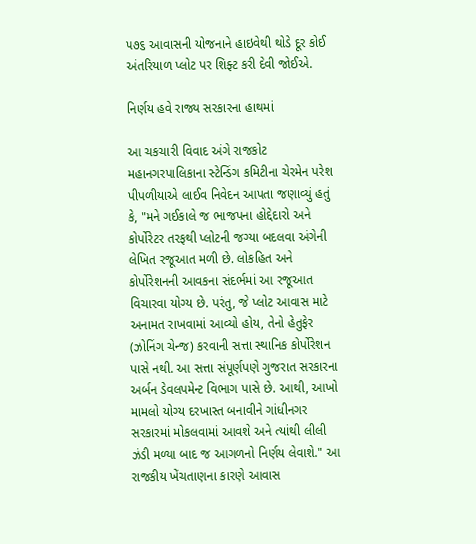૫૭૬ આવાસની યોજનાને હાઇવેથી થોડે દૂર કોઈ અંતરિયાળ પ્લોટ પર શિફ્ટ કરી દેવી જોઈએ.

નિર્ણય હવે રાજ્ય સરકારના હાથમાં

આ ચકચારી વિવાદ અંગે રાજકોટ મહાનગરપાલિકાના સ્ટેન્ડિંગ કમિટીના ચેરમેન પરેશ પીપળીયાએ લાઈવ નિવેદન આપતા જણાવ્યું હતું કે, "મને ગઈકાલે જ ભાજપના હોદ્દેદારો અને કોર્પોરેટર તરફથી પ્લોટની જગ્યા બદલવા અંગેની લેખિત રજૂઆત મળી છે. લોકહિત અને કોર્પોરેશનની આવકના સંદર્ભમાં આ રજૂઆત વિચારવા યોગ્ય છે. પરંતુ, જે પ્લોટ આવાસ માટે અનામત રાખવામાં આવ્યો હોય, તેનો હેતુફેર (ઝોનિંગ ચેન્જ) કરવાની સત્તા સ્થાનિક કોર્પોરેશન પાસે નથી. આ સત્તા સંપૂર્ણપણે ગુજરાત સરકારના અર્બન ડેવલપમેન્ટ વિભાગ પાસે છે. આથી, આખો મામલો યોગ્ય દરખાસ્ત બનાવીને ગાંધીનગર સરકારમાં મોકલવામાં આવશે અને ત્યાંથી લીલી ઝંડી મળ્યા બાદ જ આગળનો નિર્ણય લેવાશે." આ રાજકીય ખેંચતાણના કારણે આવાસ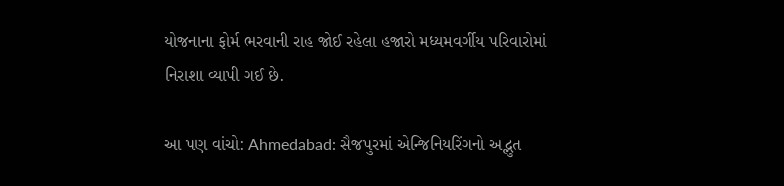યોજનાના ફોર્મ ભરવાની રાહ જોઈ રહેલા હજારો મધ્યમવર્ગીય પરિવારોમાં નિરાશા વ્યાપી ગઈ છે.

આ પણ વાંચો: Ahmedabad: સૈજપુરમાં એન્જિનિયરિંગનો અદ્ભુત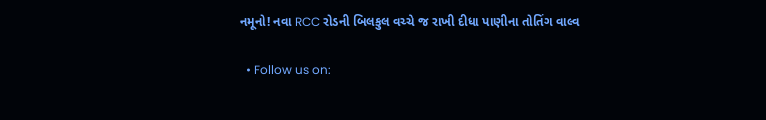નમૂનો! નવા RCC રોડની બિલકુલ વચ્ચે જ રાખી દીધા પાણીના તોતિંગ વાલ્વ

  • Follow us on: